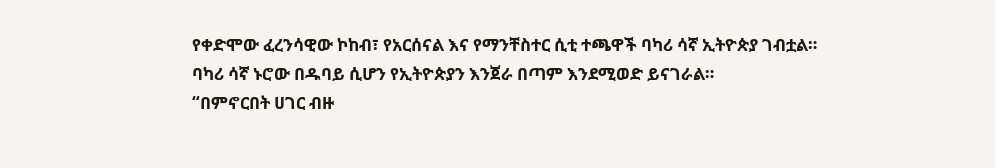የቀድሞው ፈረንሳዊው ኮከብ፣ የአርሰናል እና የማንቸስተር ሲቲ ተጫዋች ባካሪ ሳኛ ኢትዮጵያ ገብቷል።
ባካሪ ሳኛ ኑሮው በዱባይ ሲሆን የኢትዮጵያን እንጀራ በጣም እንደሚወድ ይናገራል።
“በምኖርበት ሀገር ብዙ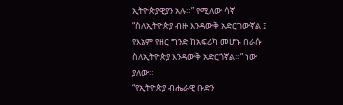ኢትዮጵያዊያን አሉ።” የሚለው ሳኛ “ስለኢትዮጵያ ብዙ እንዳውቅ አድርገውኛል ፤ የእኔም የዘር ግንድ ከአፍሪካ መሆኑ በራሱ ስለኢትዮጵያ እንዳውቅ አድርጎኛል።” ነው ያለው።
“የኢትዮጵያ ብሔራዊ ቡድን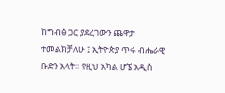ከግብፅ ጋር ያደረገውን ጨዋታ ተመልክቻለሁ ፤ ኢትዮጵያ ጥሩ ብሔራዊ ቡድን አላት። የዚህ አካል ሆኜ አዲስ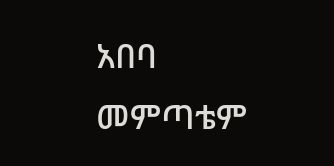አበባ መምጣቴም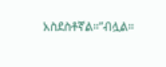አስደስቶኛል።”ብሏል።